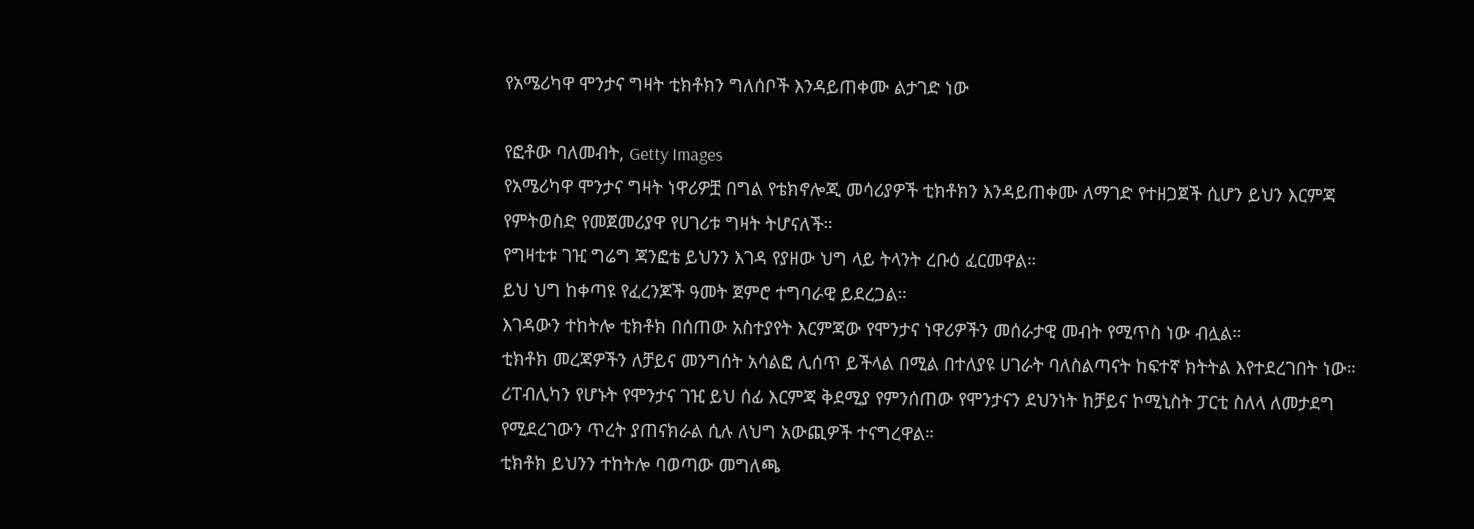የአሜሪካዋ ሞንታና ግዛት ቲክቶክን ግለሰቦች እንዳይጠቀሙ ልታገድ ነው

የፎቶው ባለመብት, Getty Images
የአሜሪካዋ ሞንታና ግዛት ነዋሪዎቿ በግል የቴክኖሎጂ መሳሪያዎች ቲክቶክን እንዳይጠቀሙ ለማገድ የተዘጋጀች ሲሆን ይህን እርምጃ የምትወስድ የመጀመሪያዋ የሀገሪቱ ግዛት ትሆናለች።
የግዛቲቱ ገዢ ግሬግ ጃንፎቴ ይህንን እገዳ የያዘው ህግ ላይ ትላንት ረቡዕ ፈርመዋል።
ይህ ህግ ከቀጣዩ የፈረንጆች ዓመት ጀምሮ ተግባራዊ ይደረጋል።
እገዳውን ተከትሎ ቲክቶክ በሰጠው አስተያየት እርምጃው የሞንታና ነዋሪዎችን መሰራታዊ መብት የሚጥስ ነው ብሏል።
ቲክቶክ መረጃዎችን ለቻይና መንግሰት አሳልፎ ሊሰጥ ይችላል በሚል በተለያዩ ሀገራት ባለስልጣናት ከፍተኛ ክትትል እየተደረገበት ነው።
ሪፐብሊካን የሆኑት የሞንታና ገዢ ይህ ሰፊ እርምጃ ቅደሚያ የምንሰጠው የሞንታናን ደህንነት ከቻይና ኮሚኒስት ፓርቲ ስለላ ለመታደግ የሚደረገውን ጥረት ያጠናክራል ሲሉ ለህግ አውጪዎች ተናግረዋል።
ቲክቶክ ይህንን ተከትሎ ባወጣው መግለጫ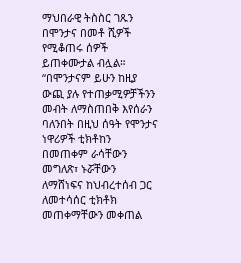ማህበራዊ ትስስር ገጹን በሞንታና በመቶ ሺዎች የሚቆጠሩ ሰዎች ይጠቀሙታል ብሏል።
“በሞንታናም ይሁን ከዚያ ውጪ ያሉ የተጠቃሚዎቻችንን መብት ለማስጠበቅ እየሰራን ባለንበት በዚህ ሰዓት የሞንታና ነዋሪዎች ቲክቶከን በመጠቀም ራሳቸውን መግለጽ፣ ኑሯቸውን ለማሸነፍና ከህብረተሰብ ጋር ለመተሳሰር ቲክቶክ መጠቀማቸውን መቀጠል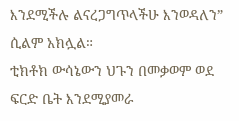እንደሚችሉ ልናረጋግጥላችሁ እንወዳለን” ሲልም አክሏል።
ቲክቶክ ውሳኔውን ህጉን በመቃወም ወደ ፍርድ ቤት እንደሚያመራ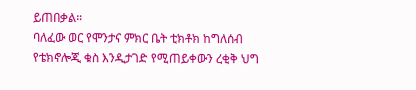ይጠበቃል።
ባለፈው ወር የሞንታና ምክር ቤት ቲክቶክ ከግለሰብ የቴክኖሎጂ ቁስ እንዲታገድ የሚጠይቀውን ረቂቅ ህግ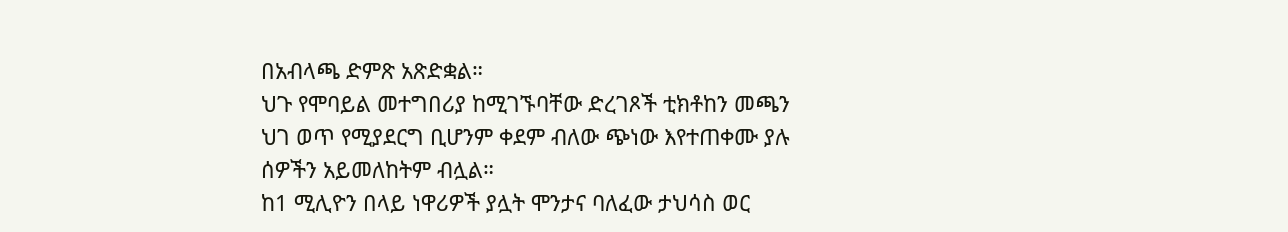በአብላጫ ድምጽ አጽድቋል።
ህጉ የሞባይል መተግበሪያ ከሚገኙባቸው ድረገጾች ቲክቶከን መጫን ህገ ወጥ የሚያደርግ ቢሆንም ቀደም ብለው ጭነው እየተጠቀሙ ያሉ ሰዎችን አይመለከትም ብሏል።
ከ1 ሚሊዮን በላይ ነዋሪዎች ያሏት ሞንታና ባለፈው ታህሳስ ወር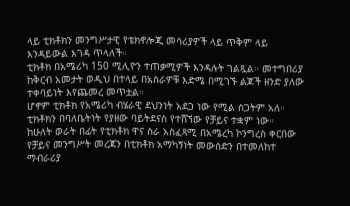ላይ ቲክቶክን መንግሥታዊ የቴክኖሎጂ መሳሪያዎች ላይ ጥቅም ላይ እንዳይውል እገዳ ጥላለች።
ቲክቶክ በአሜሪካ 150 ሚሊዮን ተጠቃሚዎች እንዳሉት ገልጿል። መተግበሪያ ከቅርብ አመታት ወዲህ በተላይ በአስራዎቹ እድሜ በሚገኙ ልጆች ዘንድ ያለው ተቀባይነት እየጨመረ መጥቷል።
ሆኖም ቲክቶክ የአሜሪካ ብሄራዊ ደህንነት አደጋ ነው የሚል ስጋትም አለ።
ቲክቶክን በባለቤትነት የያዘው ባይትደናስ የተሸኘው የቻይና ተቋም ነው።
ከሁለት ወራት በፊት የቲክቶክ ዋና ስራ አስፈጻሚ በአሜረካ ኮንግረስ ቀርበው የቻይና መንግሥት መረጃን በቲክቶክ አማካኝነት መውሰድን በተመለከተ ማብራሪያ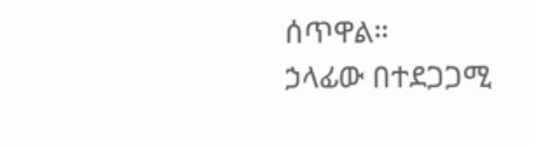ሰጥዋል።
ኃላፊው በተደጋጋሚ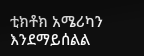ቲክቶክ አሜሪካን እንደማይሰልል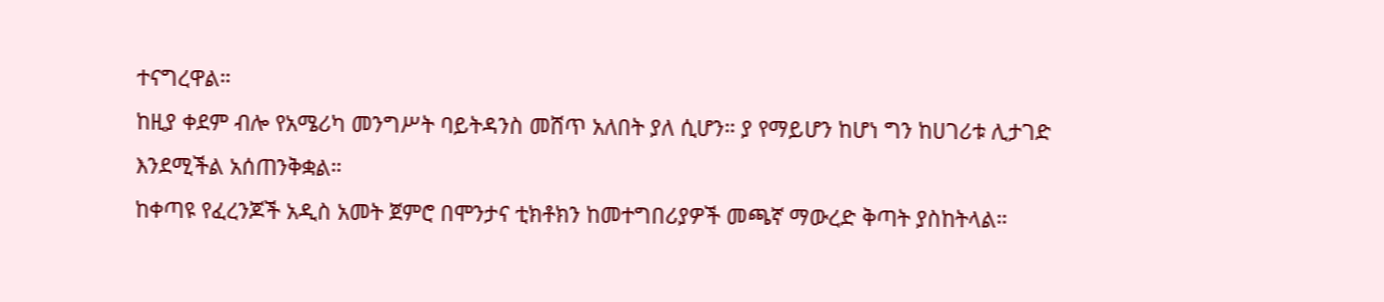ተናግረዋል።
ከዚያ ቀደም ብሎ የአሜሪካ መንግሥት ባይትዳንስ መሸጥ አለበት ያለ ሲሆን። ያ የማይሆን ከሆነ ግን ከሀገሪቱ ሊታገድ እንደሚችል አሰጠንቅቋል።
ከቀጣዩ የፈረንጆች አዲስ አመት ጀምሮ በሞንታና ቲክቶክን ከመተግበሪያዎች መጫኛ ማውረድ ቅጣት ያስከትላል።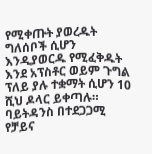የሚቀጡት ያወረዱት ግለሰቦች ሲሆን እንዲያወርዱ የሚፈቅዱት እንደ አፕስቶር ወይም ጉግል ፕለይ ያሉ ተቋማት ሲሆን 10 ሺህ ዶላር ይቀጣሉ።
ባይትዳንስ በተደጋጋሚ የቻይና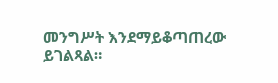መንግሥት እንደማይቆጣጠረው ይገልጻል።